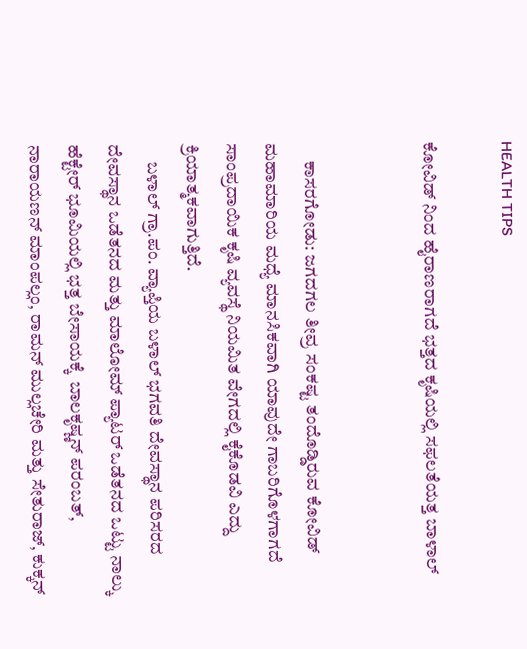HEALTH TIPS

ಕೋವಿಡ್ ನಿಂದ ಹೈರಾಣರಾಗದೆ ಭತ್ತದ ಕೃಷಿಯಲ್ಲಿ ಸಫಲತೆಯತ್ತ ಬಾಳಾಲ್


     ಕಾಸರಗೋಡು: ಜಗದಗಲ ತೀವ್ರ ಸಂಕಷ್ಟ ತಂದೊಡ್ಡಿರುವ ಕೋವಿಡ್ ಮಹಾಮಾರಿಯ ಮಧ್ಯೆ ಮಾನಸಿಕವಾಗಿ ಯಾವುದೇ ಗಾಬರಿಗೊಳಗಾಗದೆ ಸಾಂಪ್ರದಾಯಿಕ ಕೃಷಿ ವ್ಯವಸ್ಥೆ ನಿಯಮಿತ ವೇಗದಲ್ಲಿ ಕೈಕೊಡವಿ ಎದ್ದು ಕ್ರಿಯಾತ್ಮಕವಾಗುತ್ತಿದೆ.
     ಬಳಾಲ್ ಗ್ರಾ.ಪಂ. ವ್ಯಾಪ್ತಿಯ ಬಳಾಲ್ ಭಗವತಿ ದೇವಸ್ಥಾನ ಪರಿಸರದ ದೇವಸ್ಥಾನ ಒಡೆತನದ ಮತ್ತು ಮಾಲೋಮ್ ಪ್ಯಾಟರ್ ಒಡೆತನದ ಒಟ್ಟು ನಾಲ್ಕು ಹೆಕ್ಟೇರ್ ಭೂಮಿಯಲ್ಲಿ ಭತ್ತ ಬೇಸಾಯಕ್ಕೆ  ಬಾಲಕೃಷ್ಣನ್ ಪರಂಬತ್, ನಾರಾಯಣನ್ ಮಾಂಪಲ್ಲಂ, ರಾಮನ್ ಮುಲ್ಲಚೇರಿ ಮತ್ತು ಸೇತುರಾಜ್, ಕುಕ್ಕನ್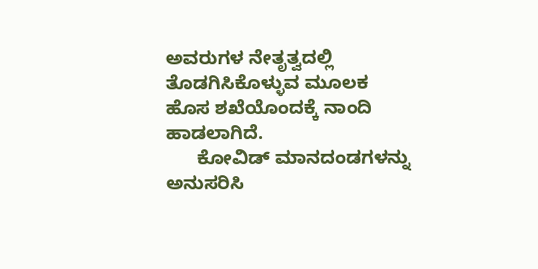ಅವರುಗಳ ನೇತೃತ್ವದಲ್ಲಿ ತೊಡಗಿಸಿಕೊಳ್ಳುವ ಮೂಲಕ ಹೊಸ ಶಖೆಯೊಂದಕ್ಕೆ ನಾಂದಿ ಹಾಡಲಾಗಿದೆ.
      ಕೋವಿಡ್ ಮಾನದಂಡಗಳನ್ನು ಅನುಸರಿಸಿ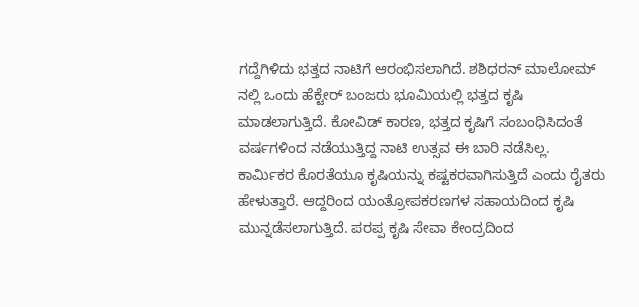ಗದ್ದೆಗಿಳಿದು ಭತ್ತದ ನಾಟಿಗೆ ಆರಂಭಿಸಲಾಗಿದೆ. ಶಶಿಧರನ್ ಮಾಲೋಮ್ ನಲ್ಲಿ ಒಂದು ಹೆಕ್ಟೇರ್ ಬಂಜರು ಭೂಮಿಯಲ್ಲಿ ಭತ್ತದ ಕೃಷಿ ಮಾಡಲಾಗುತ್ತಿದೆ. ಕೋವಿಡ್ ಕಾರಣ, ಭತ್ತದ ಕೃಷಿಗೆ ಸಂಬಂಧಿಸಿದಂತೆ ವರ್ಷಗಳಿಂದ ನಡೆಯುತ್ತಿದ್ದ ನಾಟಿ ಉತ್ಸವ ಈ ಬಾರಿ ನಡೆಸಿಲ್ಲ. ಕಾರ್ಮಿಕರ ಕೊರತೆಯೂ ಕೃಷಿಯನ್ನು ಕಷ್ಟಕರವಾಗಿಸುತ್ತಿದೆ ಎಂದು ರೈತರು ಹೇಳುತ್ತಾರೆ. ಆದ್ದರಿಂದ ಯಂತ್ರೋಪಕರಣಗಳ ಸಹಾಯದಿಂದ ಕೃಷಿ ಮುನ್ನಡೆಸಲಾಗುತ್ತಿದೆ. ಪರಪ್ಪ ಕೃಷಿ ಸೇವಾ ಕೇಂದ್ರದಿಂದ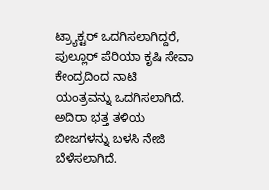ಟ್ರ್ಯಾಕ್ಟರ್ ಒದಗಿಸಲಾಗಿದ್ದರೆ, ಪುಲ್ಲೂರ್ ಪೆರಿಯಾ ಕೃಷಿ ಸೇವಾ ಕೇಂದ್ರದಿಂದ ನಾಟಿ ಯಂತ್ರವನ್ನು ಒದಗಿಸಲಾಗಿದೆ. ಅದಿರಾ ಭತ್ತ ತಳಿಯ ಬೀಜಗಳನ್ನು ಬಳಸಿ ನೇಜಿ ಬೆಳೆಸಲಾಗಿದೆ.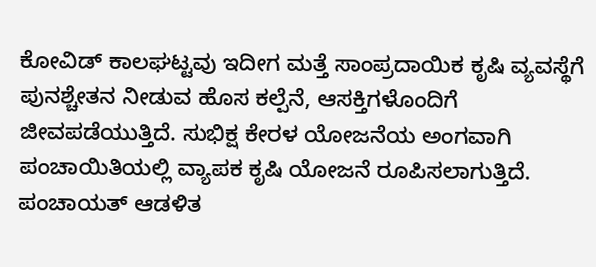ಕೋವಿಡ್ ಕಾಲಘಟ್ಟವು ಇದೀಗ ಮತ್ತೆ ಸಾಂಪ್ರದಾಯಿಕ ಕೃಷಿ ವ್ಯವಸ್ಥೆಗೆ ಪುನಶ್ಚೇತನ ನೀಡುವ ಹೊಸ ಕಲ್ಪೆನೆ, ಆಸಕ್ತಿಗಳೊಂದಿಗೆ ಜೀವಪಡೆಯುತ್ತಿದೆ. ಸುಭಿಕ್ಷ ಕೇರಳ ಯೋಜನೆಯ ಅಂಗವಾಗಿ ಪಂಚಾಯಿತಿಯಲ್ಲಿ ವ್ಯಾಪಕ ಕೃಷಿ ಯೋಜನೆ ರೂಪಿಸಲಾಗುತ್ತಿದೆ. ಪಂಚಾಯತ್ ಆಡಳಿತ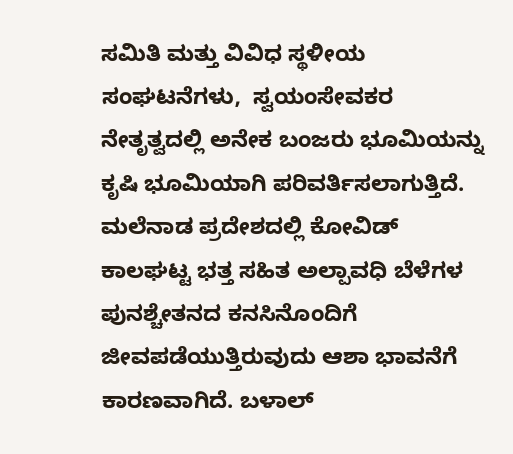ಸಮಿತಿ ಮತ್ತು ವಿವಿಧ ಸ್ಥಳೀಯ ಸಂಘಟನೆಗಳು,  ಸ್ವಯಂಸೇವಕರ ನೇತೃತ್ವದಲ್ಲಿ ಅನೇಕ ಬಂಜರು ಭೂಮಿಯನ್ನು ಕೃಷಿ ಭೂಮಿಯಾಗಿ ಪರಿವರ್ತಿಸಲಾಗುತ್ತಿದೆ. ಮಲೆನಾಡ ಪ್ರದೇಶದಲ್ಲಿ ಕೋವಿಡ್ ಕಾಲಘಟ್ಟ ಭತ್ತ ಸಹಿತ ಅಲ್ಪಾವಧಿ ಬೆಳೆಗಳ ಪುನಶ್ಚೇತನದ ಕನಸಿನೊಂದಿಗೆ ಜೀವಪಡೆಯುತ್ತಿರುವುದು ಆಶಾ ಭಾವನೆಗೆ ಕಾರಣವಾಗಿದೆ. ಬಳಾಲ್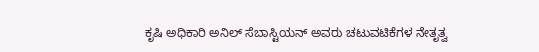ಕೃಷಿ ಅಧಿಕಾರಿ ಅನಿಲ್ ಸೆಬಾಸ್ಟಿಯನ್ ಅವರು ಚಟುವಟಿಕೆಗಳ ನೇತೃತ್ವ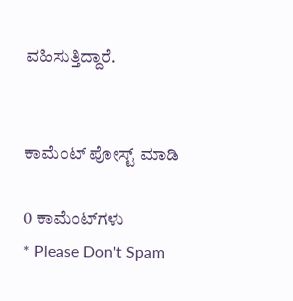ವಹಿಸುತ್ತಿದ್ದಾರೆ.


ಕಾಮೆಂಟ್‌‌ ಪೋಸ್ಟ್‌ ಮಾಡಿ

0 ಕಾಮೆಂಟ್‌ಗಳು
* Please Don't Spam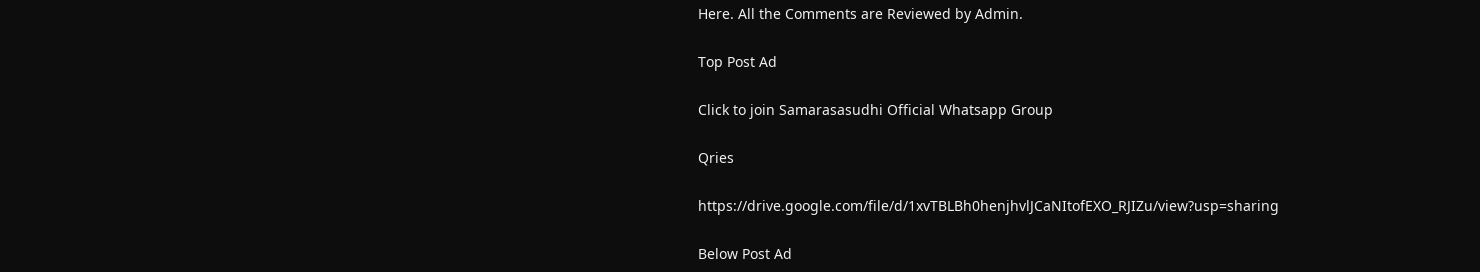Here. All the Comments are Reviewed by Admin.

Top Post Ad

Click to join Samarasasudhi Official Whatsapp Group

Qries

https://drive.google.com/file/d/1xvTBLBh0henjhvlJCaNItofEXO_RJIZu/view?usp=sharing

Below Post Ad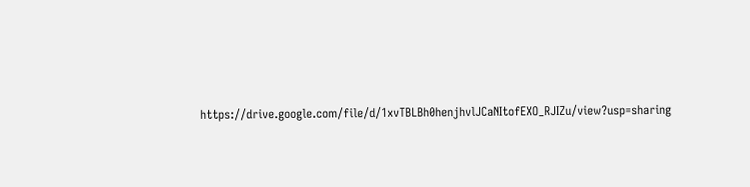https://drive.google.com/file/d/1xvTBLBh0henjhvlJCaNItofEXO_RJIZu/view?usp=sharing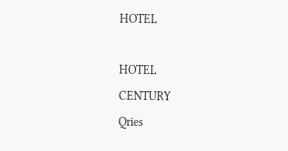HOTEL

HOTEL
CENTURY
Qries